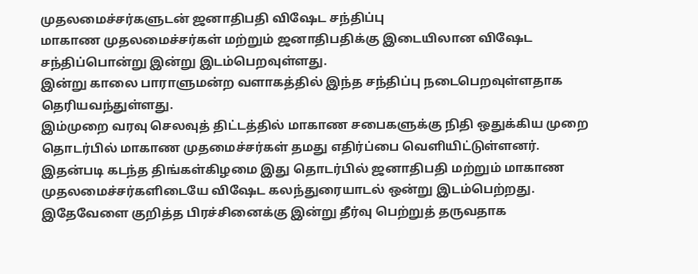முதலமைச்சர்களுடன் ஜனாதிபதி விஷேட சந்திப்பு
மாகாண முதலமைச்சர்கள் மற்றும் ஜனாதிபதிக்கு இடையிலான விஷேட சந்திப்பொன்று இன்று இடம்பெறவுள்ளது.
இன்று காலை பாராளுமன்ற வளாகத்தில் இந்த சந்திப்பு நடைபெறவுள்ளதாக தெரியவந்துள்ளது.
இம்முறை வரவு செலவுத் திட்டத்தில் மாகாண சபைகளுக்கு நிதி ஒதுக்கிய முறை தொடர்பில் மாகாண முதமைச்சர்கள் தமது எதிர்ப்பை வௌியிட்டுள்ளனர்.
இதன்படி கடந்த திங்கள்கிழமை இது தொடர்பில் ஜனாதிபதி மற்றும் மாகாண முதலமைச்சர்களிடையே விஷேட கலந்துரையாடல் ஒன்று இடம்பெற்றது.
இதேவேளை குறித்த பிரச்சினைக்கு இன்று தீர்வு பெற்றுத் தருவதாக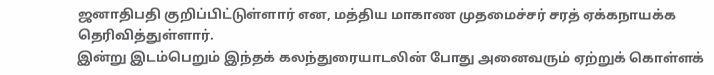ஜனாதிபதி குறிப்பிட்டுள்ளார் என, மத்திய மாகாண முதமைச்சர் சரத் ஏக்கநாயக்க தெரிவித்துள்ளார்.
இன்று இடம்பெறும் இந்தக் கலந்துரையாடலின் போது அனைவரும் ஏற்றுக் கொள்ளக்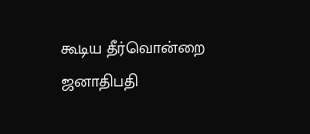கூடிய தீர்வொன்றை ஜனாதிபதி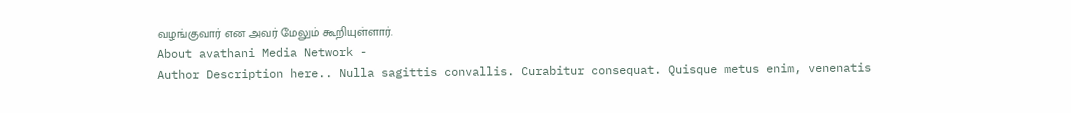வழங்குவார் என அவர் மேலும் கூறியுள்ளார்.
About avathani Media Network -
Author Description here.. Nulla sagittis convallis. Curabitur consequat. Quisque metus enim, venenatis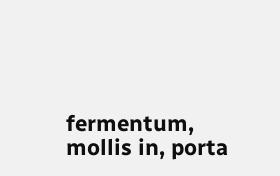fermentum, mollis in, porta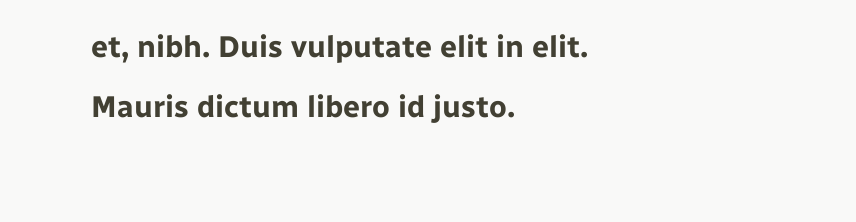et, nibh. Duis vulputate elit in elit. Mauris dictum libero id justo.